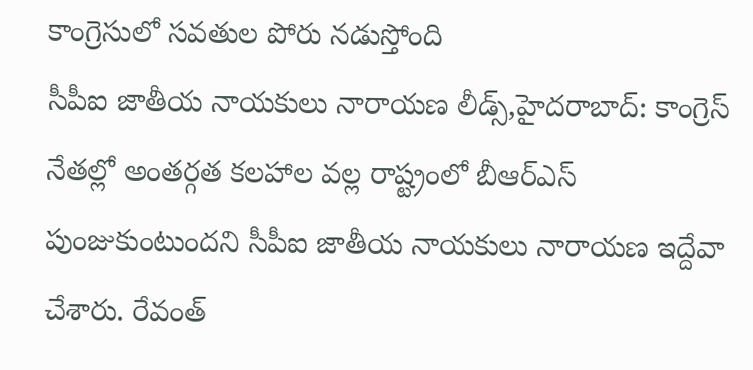కాంగ్రెసులో సవతుల పోరు నడుస్తోంది
సీపీఐ జాతీయ నాయకులు నారాయణ లీడ్స్,హైదరాబాద్: కాంగ్రెస్ నేతల్లో అంతర్గత కలహాల వల్ల రాష్ట్రంలో బీఆర్ఎస్ పుంజుకుంటుందని సీపీఐ జాతీయ నాయకులు నారాయణ ఇద్దేవా చేశారు. రేవంత్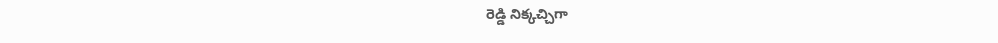రెడ్డి నిక్కచ్చిగా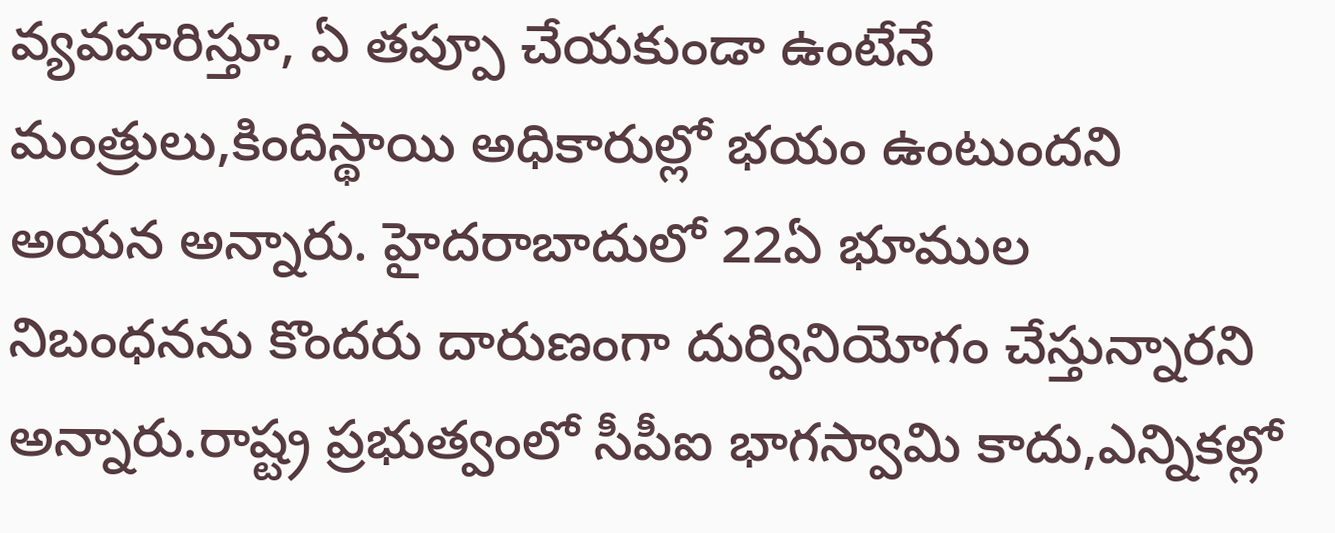వ్యవహరిస్తూ, ఏ తప్పూ చేయకుండా ఉంటేనే మంత్రులు,కిందిస్థాయి అధికారుల్లో భయం ఉంటుందని అయన అన్నారు. హైదరాబాదులో 22ఏ భూముల నిబంధనను కొందరు దారుణంగా దుర్వినియోగం చేస్తున్నారని అన్నారు.రాష్ట్ర ప్రభుత్వంలో సీపీఐ భాగస్వామి కాదు,ఎన్నికల్లో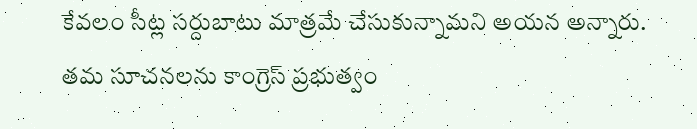కేవలం సీట్ల సర్దుబాటు మాత్రమే చేసుకున్నామని అయన అన్నారు. తమ సూచనలను కాంగ్రెస్ ప్రభుత్వం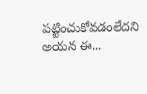పట్టించుకోవడంలేదని అయన ఈ...